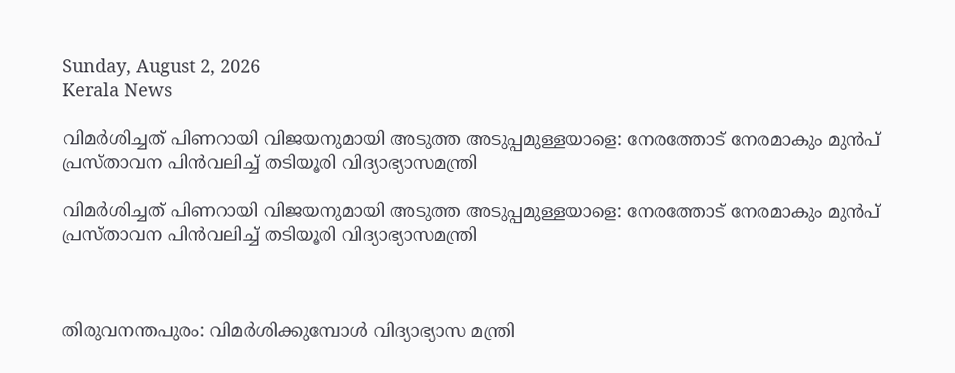Sunday, August 2, 2026
Kerala News

വിമര്‍ശിച്ചത് പിണറായി വിജയനുമായി അടുത്ത അടുപ്പമുള്ളയാളെ: നേരത്തോട് നേരമാകും മുന്‍പ് പ്രസ്താവന പിന്‍വലിച്ച് തടിയൂരി വിദ്യാഭ്യാസമന്ത്രി

വിമര്‍ശിച്ചത് പിണറായി വിജയനുമായി അടുത്ത അടുപ്പമുള്ളയാളെ: നേരത്തോട് നേരമാകും മുന്‍പ് പ്രസ്താവന പിന്‍വലിച്ച് തടിയൂരി വിദ്യാഭ്യാസമന്ത്രി



തിരുവനന്തപുരം: വിമര്‍ശിക്കുമ്പോള്‍ വിദ്യാഭ്യാസ മന്ത്രി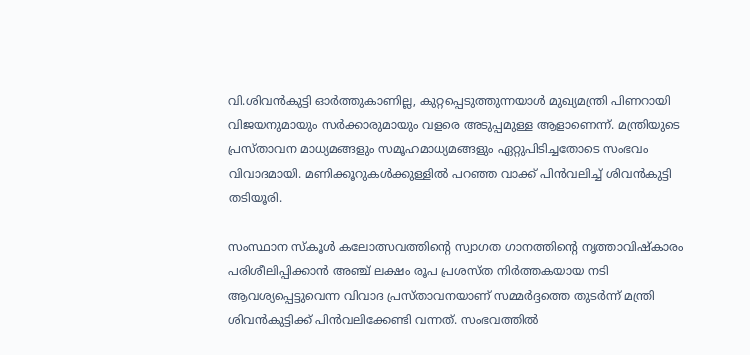വി.ശിവന്‍കുട്ടി ഓര്‍ത്തുകാണില്ല, കുറ്റപ്പെടുത്തുന്നയാള്‍ മുഖ്യമന്ത്രി പിണറായി വിജയനുമായും സര്‍ക്കാരുമായും വളരെ അടുപ്പമുള്ള ആളാണെന്ന്. മന്ത്രിയുടെ പ്രസ്താവന മാധ്യമങ്ങളും സമൂഹമാധ്യമങ്ങളും ഏറ്റുപിടിച്ചതോടെ സംഭവം വിവാദമായി. മണിക്കൂറുകള്‍ക്കുള്ളില്‍ പറഞ്ഞ വാക്ക് പിന്‍വലിച്ച് ശിവന്‍കുട്ടി തടിയൂരി.

സംസ്ഥാന സ്‌കൂള്‍ കലോത്സവത്തിന്റെ സ്വാഗത ഗാനത്തിന്റെ നൃത്താവിഷ്‌കാരം പരിശീലിപ്പിക്കാന്‍ അഞ്ച് ലക്ഷം രൂപ പ്രശസ്ത നിര്‍ത്തകയായ നടി ആവശ്യപ്പെട്ടുവെന്ന വിവാദ പ്രസ്താവനയാണ് സമ്മര്‍ദ്ദത്തെ തുടര്‍ന്ന് മന്ത്രി ശിവന്‍കുട്ടിക്ക് പിന്‍വലിക്കേണ്ടി വന്നത്. സംഭവത്തില്‍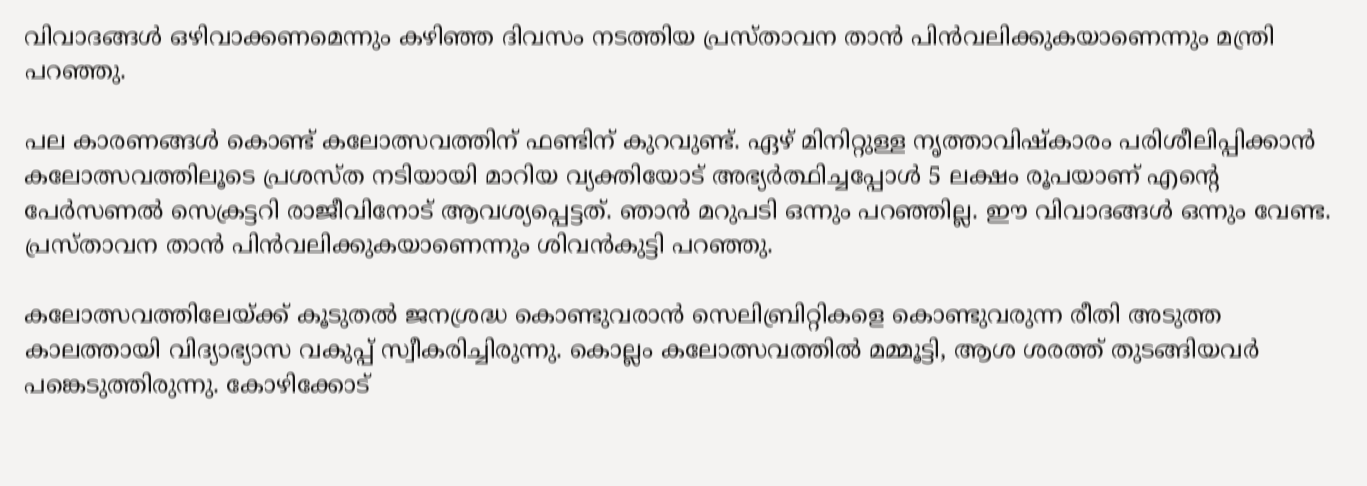വിവാദങ്ങള്‍ ഒഴിവാക്കണമെന്നും കഴിഞ്ഞ ദിവസം നടത്തിയ പ്രസ്താവന താന്‍ പിന്‍വലിക്കുകയാണെന്നും മന്ത്രി പറഞ്ഞു.

പല കാരണങ്ങള്‍ കൊണ്ട് കലോത്സവത്തിന് ഫണ്ടിന് കുറവുണ്ട്. ഏഴ് മിനിറ്റുള്ള നൃത്താവിഷ്‌കാരം പരിശീലിപ്പിക്കാന്‍ കലോത്സവത്തിലൂടെ പ്രശസ്ത നടിയായി മാറിയ വ്യക്തിയോട് അഭ്യര്‍ത്ഥിച്ചപ്പോള്‍ 5 ലക്ഷം രൂപയാണ് എന്റെ പേര്‍സണല്‍ സെക്രട്ടറി രാജീവിനോട് ആവശ്യപ്പെട്ടത്. ഞാന്‍ മറുപടി ഒന്നും പറഞ്ഞില്ല. ഈ വിവാദങ്ങള്‍ ഒന്നും വേണ്ട. പ്രസ്താവന താന്‍ പിന്‍വലിക്കുകയാണെന്നും ശിവന്‍കുട്ടി പറഞ്ഞു.

കലോത്സവത്തിലേയ്ക്ക് കൂടുതല്‍ ജനശ്രദ്ധ കൊണ്ടുവരാന്‍ സെലിബ്രിറ്റികളെ കൊണ്ടുവരുന്ന രീതി അടുത്ത കാലത്തായി വിദ്യാഭ്യാസ വകുപ്പ് സ്വീകരിച്ചിരുന്നു. കൊല്ലം കലോത്സവത്തില്‍ മമ്മൂട്ടി, ആശ ശരത്ത് തുടങ്ങിയവര്‍ പങ്കെടുത്തിരുന്നു. കോഴിക്കോട്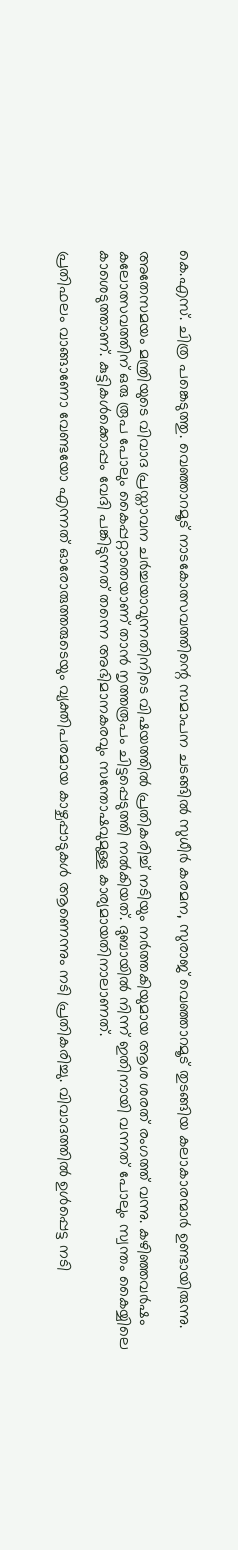കെ.എസ്. ചിത്ര പങ്കെടുത്തു. വെഞ്ഞാറമൂട് നാടകോത്സവത്തിന്റെ സമാപന ചടങ്ങില്‍ സുധീര്‍ കരമന, സുരാജ് വെഞ്ഞാറമൂട് തുടങ്ങിയ കലാകാരന്മാര്‍ ഉണ്ടായിരുന്നു.

അതേസമയം മന്ത്രിയുടെ വിവാദ പ്രസ്താവന ചര്‍ച്ചയാവുന്നതിനിടെ വിഷയത്തില്‍ പ്രതികരിച്ച് നടിയും നര്‍ത്തകിയുമായ ആശ ശരത് രംഗത്ത് വന്നു. കഴിഞ്ഞവര്‍ഷം കലോത്സവത്തിന് ഒരു രൂപ പോലും കൈപ്പറ്റാതെയാണ് താന്‍ നൃത്തരൂപം ചിട്ടപ്പെടുത്തി നല്‍കിയത്. ദുബായില്‍ നിന്ന് ഇതിനായി വന്നത് പോലും സ്വന്തം കൈയ്യിലെ കാശെടുത്താണ്. കുട്ടികള്‍ക്കൊപ്പം വേദി പങ്കിടുന്നത് തന്നെ അഭിമാനകരവും സന്തോഷവുമുള്ള കാര്യമായതിനാലാണത്.

പ്രതിഫലം വാങ്ങാണോ വേണ്ടയോ എന്നത് ഓരോരുത്തരുടെയും വ്യക്തിപരമായ കാഴ്ചപ്പാടുകള്‍ ആണെന്നും നടി പ്രതികരിച്ചു. വിവാദത്തില്‍ ഉള്‍പ്പെട്ട നടി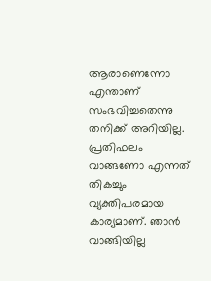ആരാണെന്നോ എന്താണ് സംഭവിച്ചതെന്നു തനിക്ക് അറിയില്ല. പ്രതിഫലം വാങ്ങണോ എന്നത് തികച്ചും വ്യക്തിപരമായ കാര്യമാണ്. ഞാന്‍ വാങ്ങിയില്ല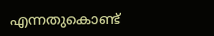എന്നതുകൊണ്ട്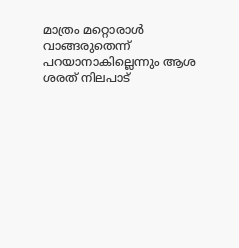മാത്രം മറ്റൊരാള്‍ വാങ്ങരുതെന്ന് പറയാനാകില്ലെന്നും ആശ ശരത് നിലപാട്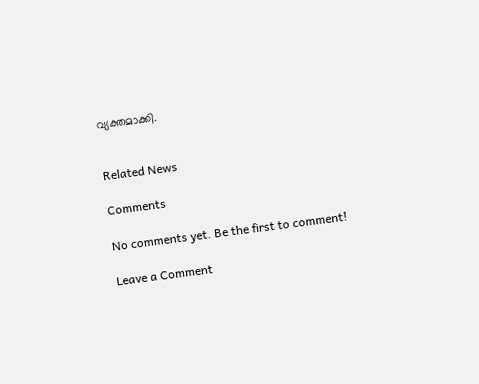വ്യക്തമാക്കി.


Related News

Comments

No comments yet. Be the first to comment!

Leave a Comment